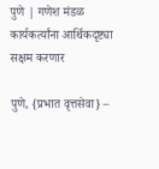पुणे | गणेश मंडळ कार्यकर्त्यांना आर्थिकदृष्ट्या सक्षम करणार

पुणे, {प्रभात वृत्तसेवा} –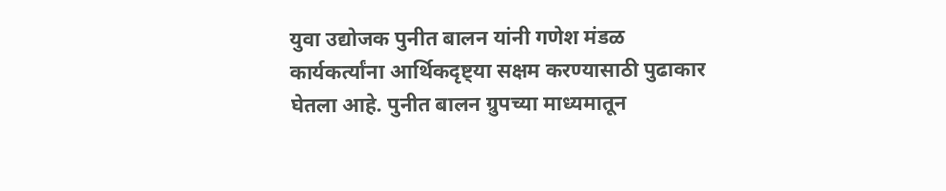युवा उद्योजक पुनीत बालन यांनी गणेश मंडळ कार्यकर्त्यांना आर्थिकदृष्ट्या सक्षम करण्यासाठी पुढाकार घेतला आहे. पुनीत बालन ग्रुपच्या माध्यमातून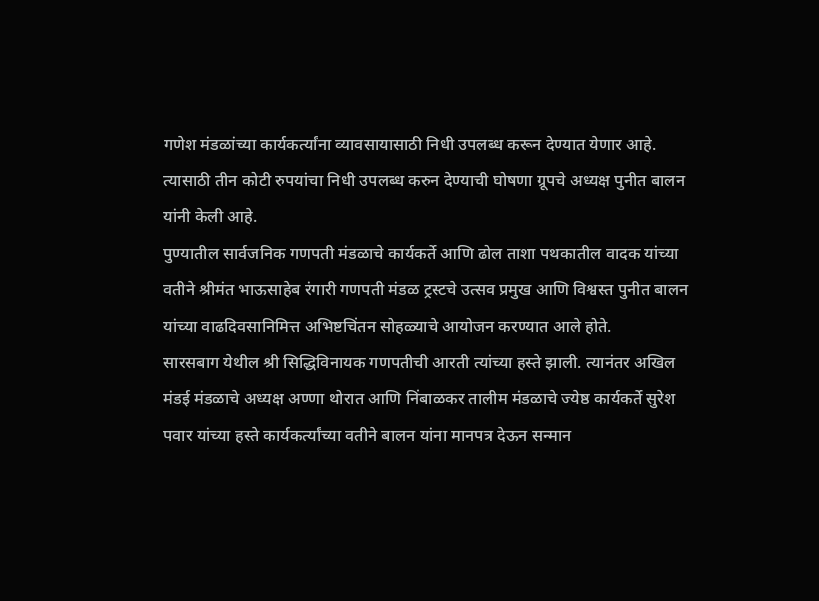गणेश मंडळांच्या कार्यकर्त्यांना व्यावसायासाठी निधी उपलब्ध करून देण्यात येणार आहे.
त्यासाठी तीन कोटी रुपयांचा निधी उपलब्ध करुन देण्याची घोषणा ग्रूपचे अध्यक्ष पुनीत बालन यांनी केली आहे.
पुण्यातील सार्वजनिक गणपती मंडळाचे कार्यकर्ते आणि ढोल ताशा पथकातील वादक यांच्या वतीने श्रीमंत भाऊसाहेब रंगारी गणपती मंडळ ट्रस्टचे उत्सव प्रमुख आणि विश्वस्त पुनीत बालन यांच्या वाढदिवसानिमित्त अभिष्टचिंतन सोहळ्याचे आयोजन करण्यात आले होते.
सारसबाग येथील श्री सिद्धिविनायक गणपतीची आरती त्यांच्या हस्ते झाली. त्यानंतर अखिल मंडई मंडळाचे अध्यक्ष अण्णा थोरात आणि निंबाळकर तालीम मंडळाचे ज्येष्ठ कार्यकर्ते सुरेश पवार यांच्या हस्ते कार्यकर्त्यांच्या वतीने बालन यांना मानपत्र देऊन सन्मान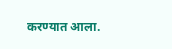करण्यात आला.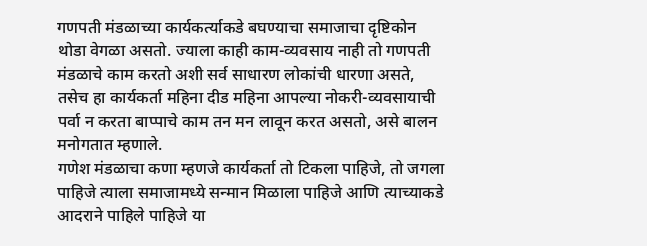गणपती मंडळाच्या कार्यकर्त्याकडे बघण्याचा समाजाचा दृष्टिकोन थोडा वेगळा असतो. ज्याला काही काम-व्यवसाय नाही तो गणपती मंडळाचे काम करतो अशी सर्व साधारण लोकांची धारणा असते,
तसेच हा कार्यकर्ता महिना दीड महिना आपल्या नोकरी-व्यवसायाची पर्वा न करता बाप्पाचे काम तन मन लावून करत असतो, असे बालन मनोगतात म्हणाले.
गणेश मंडळाचा कणा म्हणजे कार्यकर्ता तो टिकला पाहिजे, तो जगला पाहिजे त्याला समाजामध्ये सन्मान मिळाला पाहिजे आणि त्याच्याकडे आदराने पाहिले पाहिजे या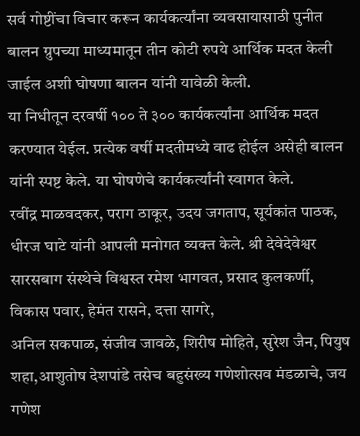सर्व गोष्टींचा विचार करून कार्यकर्त्यांना व्यवसायासाठी पुनीत बालन ग्रुपच्या माध्यमातून तीन कोटी रुपये आर्थिक मदत केली जाईल अशी घोषणा बालन यांनी यावेळी केली.
या निधीतून दरवर्षी १०० ते ३०० कार्यकर्त्यांना आर्थिक मदत करण्यात येईल. प्रत्येक वर्षी मदतीमध्ये वाढ होईल असेही बालन यांनी स्पष्ट केले. या घोषणेचे कार्यकर्त्यांनी स्वागत केले.
रवींद्र माळवदकर, पराग ठाकूर, उदय जगताप, सूर्यकांत पाठक, धीरज घाटे यांनी आपली मनोगत व्यक्त केले. श्री देवेदेवेश्वर सारसबाग संस्थेचे विश्वस्त रमेश भागवत, प्रसाद कुलकर्णी, विकास पवार, हेमंत रासने, दत्ता सागरे,
अनिल सकपाळ, संजीव जावळे, शिरीष मोहिते, सुरेश जैन, पियुष शहा,आशुतोष देशपांडे तसेच बहुसंख्य गणेशोत्सव मंडळाचे, जय गणेश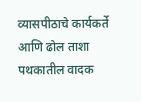व्यासपीठाचे कार्यकर्ते आणि ढोल ताशा पथकातील वादक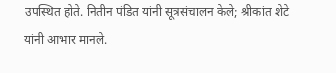उपस्थित होते. नितीन पंडित यांनी सूत्रसंचालन केले; श्रीकांत शेटे यांनी आभार मानले.